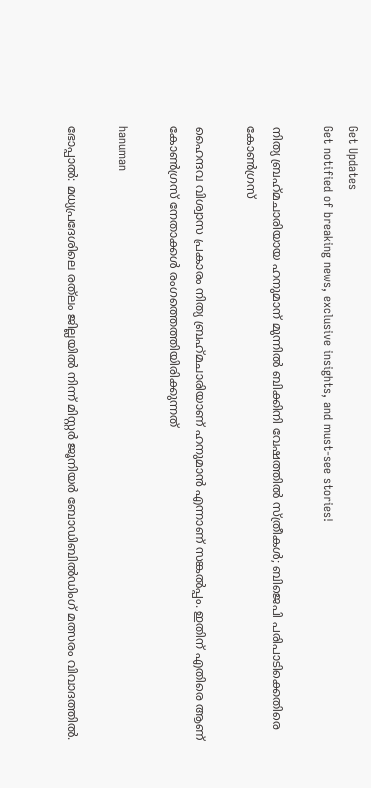Get Updates
Get notified of breaking news, exclusive insights, and must-see stories!

നിത്യ ബ്രഹ്‌മചാരിയായ ഹനുമാന് മുന്നില്‍ ബിക്കിനി വേഷത്തില്‍ സ്ത്രീകള്‍; ബിജെപി പരിപാടിക്കെതിരെ കോണ്‍ഗ്രസ്

ഹൈന്ദവ വിശ്വാസ പ്രകാരം നിത്യ ബ്രഹ്‌മചാരിയാണ് ഹനുമാന്‍ എന്നാണ് സങ്കല്‍പ്പം. ഇതിന് എതിരെ ആണ് കോണ്‍ഗ്രസ് നേതാക്കള്‍ രംഗത്തെത്തിയിരിക്കുന്നത്

hanuman

ഭോപ്പാല്‍: മധ്യപ്രദേശിലെ രത്‌ലം ജില്ലയില്‍ നിന്ന് മിസ്റ്റര്‍ ജൂനിയര്‍ ബോഡിബില്‍ഡിംഗ് മത്സരം വിവാദത്തില്‍.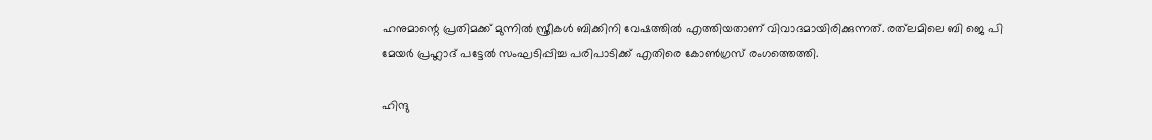ഹനുമാന്റെ പ്രതിമക്ക് മുന്നില്‍ സ്ത്രീകള്‍ ബിക്കിനി വേഷത്തില്‍ എത്തിയതാണ് വിവാദമായിരിക്കുന്നത്. രത്‌ലമിലെ ബി ജെ പി മേയര്‍ പ്രഹ്ലാദ് പട്ടേല്‍ സംഘടിപ്പിച്ച പരിപാടിക്ക് എതിരെ കോണ്‍ഗ്രസ് രംഗത്തെത്തി.

ഹിന്ദു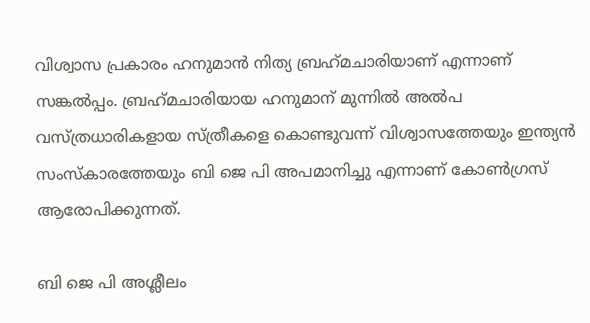വിശ്വാസ പ്രകാരം ഹനുമാന്‍ നിത്യ ബ്രഹ്‌മചാരിയാണ് എന്നാണ് സങ്കല്‍പ്പം. ബ്രഹ്‌മചാരിയായ ഹനുമാന് മുന്നില്‍ അല്‍പ വസ്ത്രധാരികളായ സ്ത്രീകളെ കൊണ്ടുവന്ന് വിശ്വാസത്തേയും ഇന്ത്യന്‍ സംസ്‌കാരത്തേയും ബി ജെ പി അപമാനിച്ചു എന്നാണ് കോണ്‍ഗ്രസ് ആരോപിക്കുന്നത്.

ബി ജെ പി അശ്ലീലം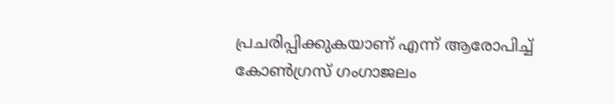പ്രചരിപ്പിക്കുകയാണ് എന്ന് ആരോപിച്ച് കോണ്‍ഗ്രസ് ഗംഗാജലം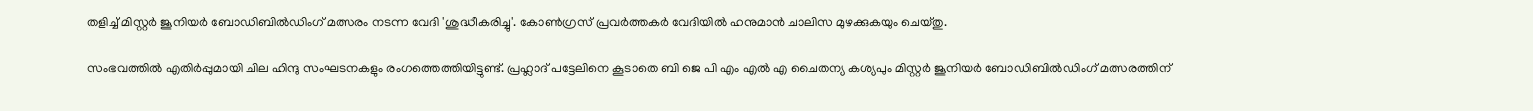തളിച്ച് മിസ്റ്റര്‍ ജൂനിയര്‍ ബോഡിബില്‍ഡിംഗ് മത്സരം നടന്ന വേദി 'ശുദ്ധീകരിച്ചു'. കോണ്‍ഗ്രസ് പ്രവര്‍ത്തകര്‍ വേദിയില്‍ ഹനുമാന്‍ ചാലിസ മുഴക്കുകയും ചെയ്തു.

സംഭവത്തില്‍ എതിര്‍പ്പുമായി ചില ഹിന്ദു സംഘടനകളും രംഗത്തെത്തിയിട്ടുണ്ട്. പ്രഹ്ലാദ് പട്ടേലിനെ കൂടാതെ ബി ജെ പി എം എല്‍ എ ചൈതന്യ കശ്യപും മിസ്റ്റര്‍ ജൂനിയര്‍ ബോഡിബില്‍ഡിംഗ് മത്സരത്തിന്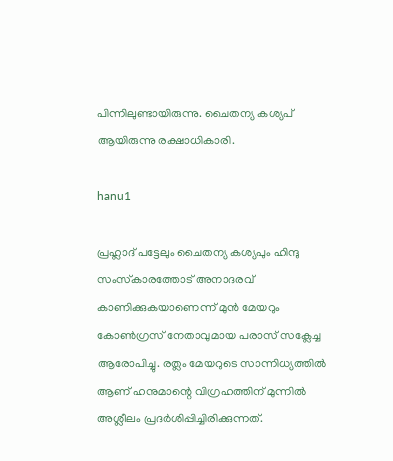പിന്നിലുണ്ടായിരുന്നു. ചൈതന്യ കശ്യപ് ആയിരുന്നു രക്ഷാധികാരി.

hanu1

പ്രഹ്ലാദ് പട്ടേലും ചൈതന്യ കശ്യപും ഹിന്ദു സംസ്‌കാരത്തോട് അനാദരവ് കാണിക്കുകയാണെന്ന് മുന്‍ മേയറും കോണ്‍ഗ്രസ് നേതാവുമായ പരാസ് സക്ലേച്ച ആരോപിച്ചു. രത്ലം മേയറുടെ സാന്നിധ്യത്തില്‍ ആണ് ഹനുമാന്റെ വിഗ്രഹത്തിന് മുന്നില്‍ അശ്ലീലം പ്രദര്‍ശിപ്പിച്ചിരിക്കുന്നത്.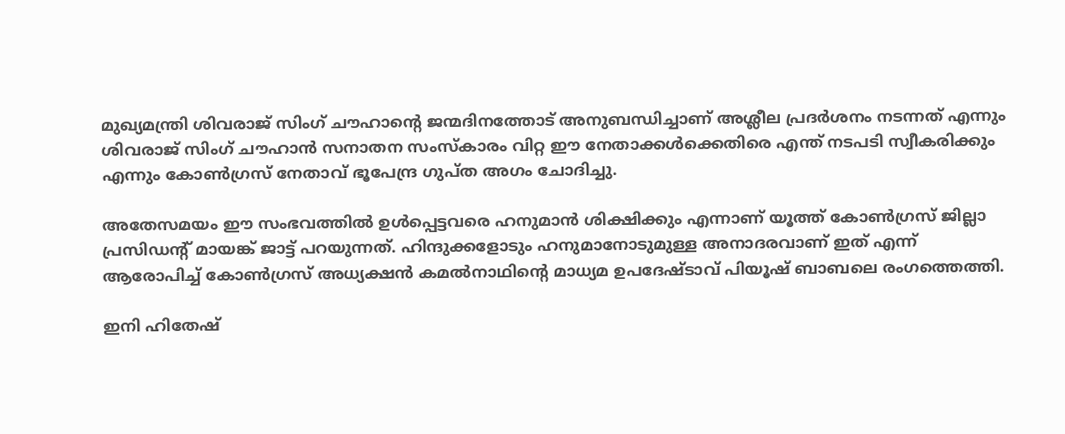മുഖ്യമന്ത്രി ശിവരാജ് സിംഗ് ചൗഹാന്റെ ജന്മദിനത്തോട് അനുബന്ധിച്ചാണ് അശ്ലീല പ്രദര്‍ശനം നടന്നത് എന്നും ശിവരാജ് സിംഗ് ചൗഹാന്‍ സനാതന സംസ്‌കാരം വിറ്റ ഈ നേതാക്കള്‍ക്കെതിരെ എന്ത് നടപടി സ്വീകരിക്കും എന്നും കോണ്‍ഗ്രസ് നേതാവ് ഭൂപേന്ദ്ര ഗുപ്ത അഗം ചോദിച്ചു.

അതേസമയം ഈ സംഭവത്തില്‍ ഉള്‍പ്പെട്ടവരെ ഹനുമാന്‍ ശിക്ഷിക്കും എന്നാണ് യൂത്ത് കോണ്‍ഗ്രസ് ജില്ലാ പ്രസിഡന്റ് മായങ്ക് ജാട്ട് പറയുന്നത്. ഹിന്ദുക്കളോടും ഹനുമാനോടുമുള്ള അനാദരവാണ് ഇത് എന്ന് ആരോപിച്ച് കോണ്‍ഗ്രസ് അധ്യക്ഷന്‍ കമല്‍നാഥിന്റെ മാധ്യമ ഉപദേഷ്ടാവ് പിയൂഷ് ബാബലെ രംഗത്തെത്തി.

ഇനി ഹിതേഷ്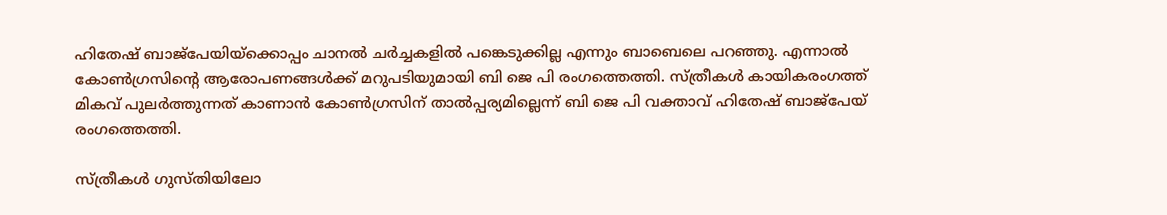ഹിതേഷ് ബാജ്‌പേയിയ്‌ക്കൊപ്പം ചാനല്‍ ചര്‍ച്ചകളില്‍ പങ്കെടുക്കില്ല എന്നും ബാബെലെ പറഞ്ഞു. എന്നാല്‍ കോണ്‍ഗ്രസിന്റെ ആരോപണങ്ങള്‍ക്ക് മറുപടിയുമായി ബി ജെ പി രംഗത്തെത്തി. സ്ത്രീകള്‍ കായികരംഗത്ത് മികവ് പുലര്‍ത്തുന്നത് കാണാന്‍ കോണ്‍ഗ്രസിന് താല്‍പ്പര്യമില്ലെന്ന് ബി ജെ പി വക്താവ് ഹിതേഷ് ബാജ്പേയ് രംഗത്തെത്തി.

സ്ത്രീകള്‍ ഗുസ്തിയിലോ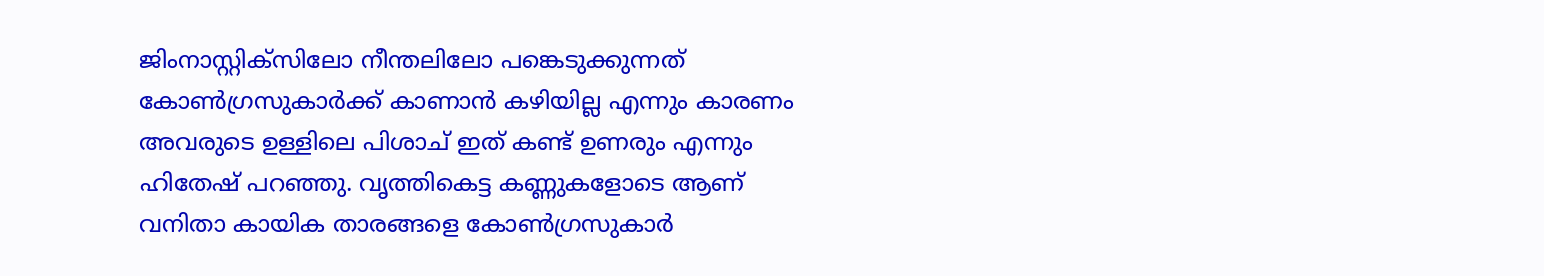ജിംനാസ്റ്റിക്‌സിലോ നീന്തലിലോ പങ്കെടുക്കുന്നത് കോണ്‍ഗ്രസുകാര്‍ക്ക് കാണാന്‍ കഴിയില്ല എന്നും കാരണം അവരുടെ ഉള്ളിലെ പിശാച് ഇത് കണ്ട് ഉണരും എന്നും ഹിതേഷ് പറഞ്ഞു. വൃത്തികെട്ട കണ്ണുകളോടെ ആണ് വനിതാ കായിക താരങ്ങളെ കോണ്‍ഗ്രസുകാര്‍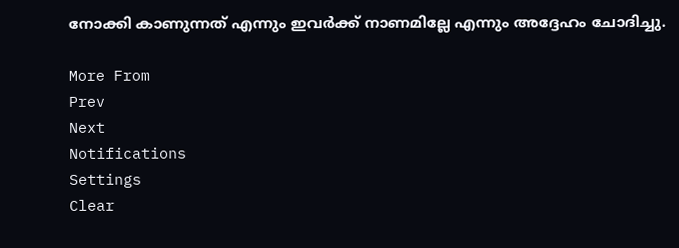നോക്കി കാണുന്നത് എന്നും ഇവര്‍ക്ക് നാണമില്ലേ എന്നും അദ്ദേഹം ചോദിച്ചു.

More From
Prev
Next
Notifications
Settings
Clear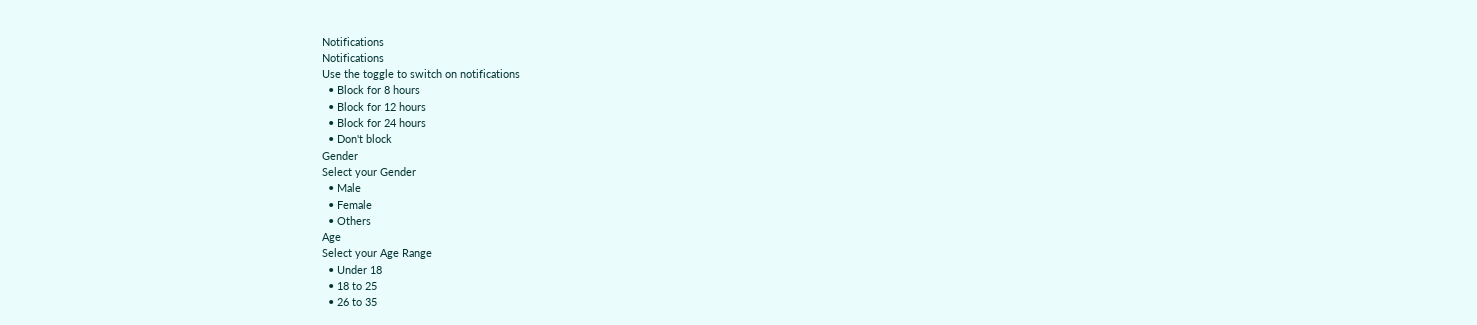Notifications
Notifications
Use the toggle to switch on notifications
  • Block for 8 hours
  • Block for 12 hours
  • Block for 24 hours
  • Don't block
Gender
Select your Gender
  • Male
  • Female
  • Others
Age
Select your Age Range
  • Under 18
  • 18 to 25
  • 26 to 35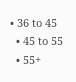• 36 to 45
  • 45 to 55
  • 55+